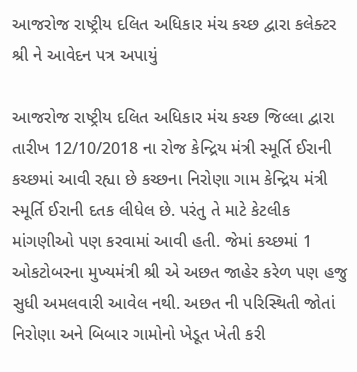આજરોજ રાષ્ટ્રીય દલિત અધિકાર મંચ કચ્છ દ્વારા કલેક્ટર શ્રી ને આવેદન પત્ર અપાયું

આજરોજ રાષ્ટ્રીય દલિત અધિકાર મંચ કચ્છ જિલ્લા દ્વારા તારીખ 12/10/2018 ના રોજ કેન્દ્રિય મંત્રી સ્મૂર્તિ ઈરાની કચ્છમાં આવી રહ્યા છે કચ્છના નિરોણા ગામ કેન્દ્રિય મંત્રી સ્મૂર્તિ ઈરાની દતક લીધેલ છે. પરંતુ તે માટે કેટલીક માંગણીઓ પણ કરવામાં આવી હતી. જેમાં કચ્છમાં 1 ઓકટોબરના મુખ્યમંત્રી શ્રી એ અછત જાહેર કરેળ પણ હજુ સુધી અમલવારી આવેલ નથી. અછત ની પરિસ્થિતી જોતાં  નિરોણા અને બિબાર ગામોનો ખેડૂત ખેતી કરી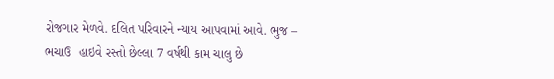રોજગાર મેળવે. દલિત પરિવારને ન્યાય આપવામાં આવે. ભુજ – ભચાઉ  હાઇવે રસ્તો છેલ્લા 7 વર્ષથી કામ ચાલુ છે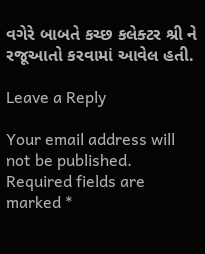વગેરે બાબતે કચ્છ કલેક્ટર શ્રી ને રજૂઆતો કરવામાં આવેલ હતી.

Leave a Reply

Your email address will not be published. Required fields are marked *